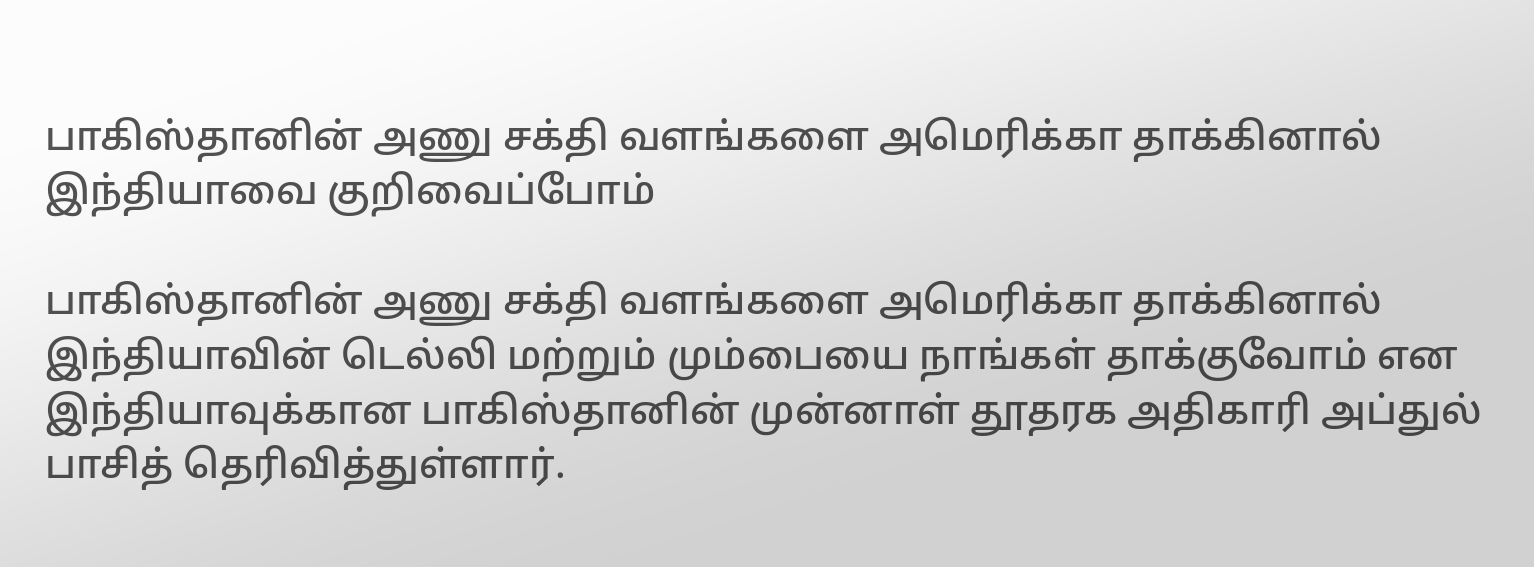பாகிஸ்தானின் அணு சக்தி வளங்களை அமெரிக்கா தாக்கினால் இந்தியாவை குறிவைப்போம்

பாகிஸ்தானின் அணு சக்தி வளங்களை அமெரிக்கா தாக்கினால் இந்தியாவின் டெல்லி மற்றும் மும்பையை நாங்கள் தாக்குவோம் என இந்தியாவுக்கான பாகிஸ்தானின் முன்னாள் தூதரக அதிகாரி அப்துல் பாசித் தெரிவித்துள்ளார்.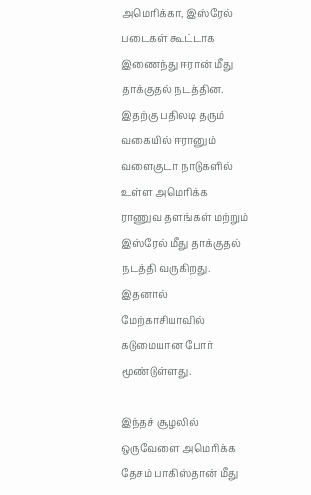அமெரிக்கா, இஸ்ரேல் படைகள் கூட்டாக இணைந்து ஈரான் மீது தாக்குதல் நடத்தின. இதற்கு பதிலடி தரும் வகையில் ஈரானும் வளைகுடா நாடுகளில் உள்ள அமெரிக்க ராணுவ தளங்கள் மற்றும் இஸ்ரேல் மீது தாக்குதல் நடத்தி வருகிறது. இதனால் மேற்காசியாவில் கடுமையான போர் மூண்டுள்ளது.

இந்தச் சூழலில் ஒருவேளை அமெரிக்க தேசம் பாகிஸ்தான் மீது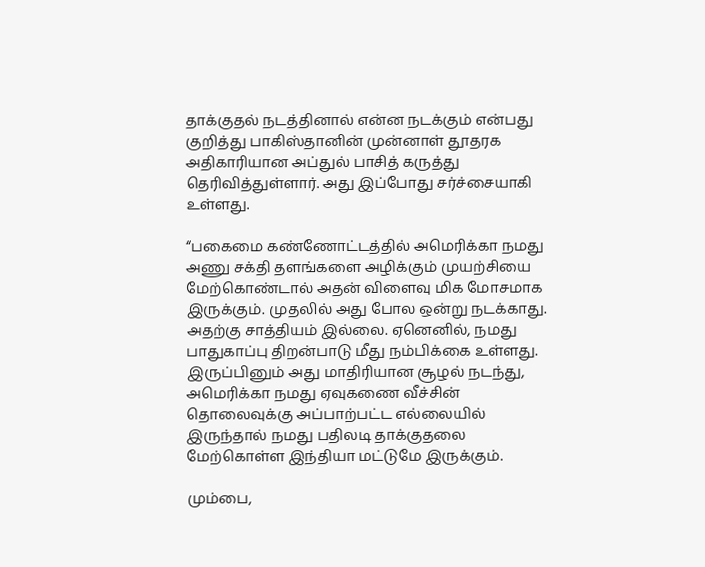தாக்குதல் நடத்தினால் என்ன நடக்கும் என்பது குறித்து பாகிஸ்தானின் முன்னாள் தூதரக அதிகாரியான அப்துல் பாசித் கருத்து தெரிவித்துள்ளார். அது இப்போது சர்ச்சையாகி உள்ளது.

“பகைமை கண்ணோட்டத்தில் அமெரிக்கா நமது அணு சக்தி தளங்களை அழிக்கும் முயற்சியை மேற்கொண்டால் அதன் விளைவு மிக மோசமாக இருக்கும். முதலில் அது போல ஒன்று நடக்காது. அதற்கு சாத்தியம் இல்லை. ஏனெனில், நமது பாதுகாப்பு திறன்பாடு மீது நம்பிக்கை உள்ளது. இருப்பினும் அது மாதிரியான சூழல் நடந்து, அமெரிக்கா நமது ஏவுகணை வீச்சின் தொலைவுக்கு அப்பாற்பட்ட எல்லையில் இருந்தால் நமது பதிலடி தாக்குதலை மேற்கொள்ள இந்தியா மட்டுமே இருக்கும்.

மும்பை,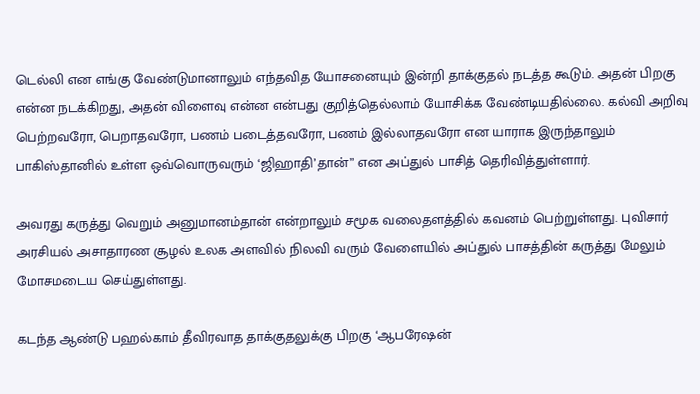டெல்லி என எங்கு வேண்டுமானாலும் எந்தவித யோசனையும் இன்றி தாக்குதல் நடத்த கூடும். அதன் பிறகு என்ன நடக்கிறது, அதன் விளைவு என்ன என்பது குறித்தெல்லாம் யோசிக்க வேண்டியதில்லை. கல்வி அறிவு பெற்றவரோ, பெறாதவரோ, பணம் படைத்தவரோ, பணம் இல்லாதவரோ என யாராக இருந்தாலும் பாகிஸ்தானில் உள்ள ஒவ்வொருவரும் ‘ஜிஹாதி’தான்” என அப்துல் பாசித் தெரிவித்துள்ளார்.

அவரது கருத்து வெறும் அனுமானம்தான் என்றாலும் சமூக வலைதளத்தில் கவனம் பெற்றுள்ளது. புவிசார் அரசியல் அசாதாரண சூழல் உலக அளவில் நிலவி வரும் வேளையில் அப்துல் பாசத்தின் கருத்து மேலும் மோசமடைய செய்துள்ளது.

கடந்த ஆண்டு பஹல்காம் தீவிரவாத தாக்குதலுக்கு பிறகு ‘ஆபரேஷன்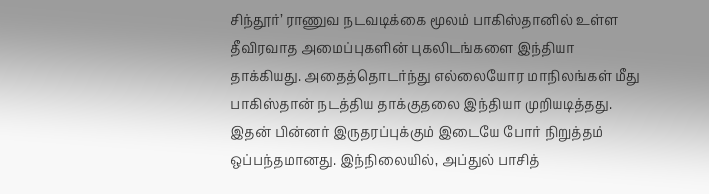சிந்தூர்’ ராணுவ நடவடிக்கை மூலம் பாகிஸ்தானில் உள்ள தீவிரவாத அமைப்புகளின் புகலிடங்களை இந்தியா தாக்கியது. அதைத்தொடர்ந்து எல்லையோர மாநிலங்கள் மீது பாகிஸ்தான் நடத்திய தாக்குதலை இந்தியா முறியடித்தது. இதன் பின்னர் இருதரப்புக்கும் இடையே போர் நிறுத்தம் ஒப்பந்தமானது. இந்நிலையில், அப்துல் பாசித்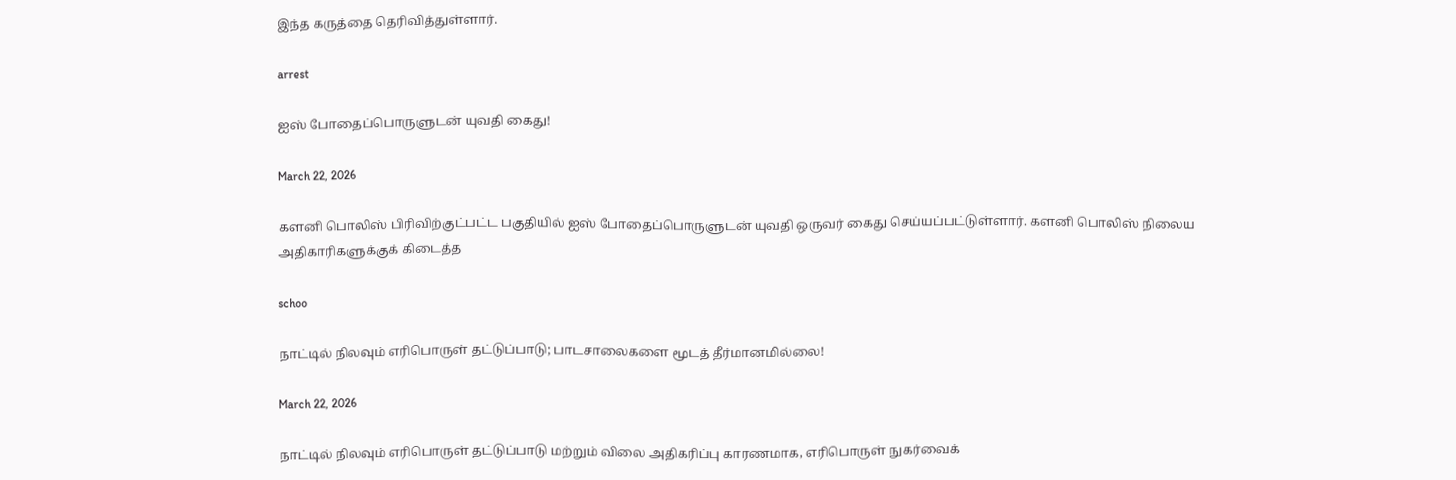இந்த கருத்தை தெரிவித்துள்ளார்.

arrest

ஐஸ் போதைப்பொருளுடன் யுவதி கைது!

March 22, 2026

களனி பொலிஸ் பிரிவிற்குட்பட்ட பகுதியில் ஐஸ் போதைப்பொருளுடன் யுவதி ஒருவர் கைது செய்யப்பட்டுள்ளார். களனி பொலிஸ் நிலைய அதிகாரிகளுக்குக் கிடைத்த

schoo

நாட்டில் நிலவும் எரிபொருள் தட்டுப்பாடு; பாடசாலைகளை மூடத் தீர்மானமில்லை!

March 22, 2026

நாட்டில் நிலவும் எரிபொருள் தட்டுப்பாடு மற்றும் விலை அதிகரிப்பு காரணமாக, எரிபொருள் நுகர்வைக்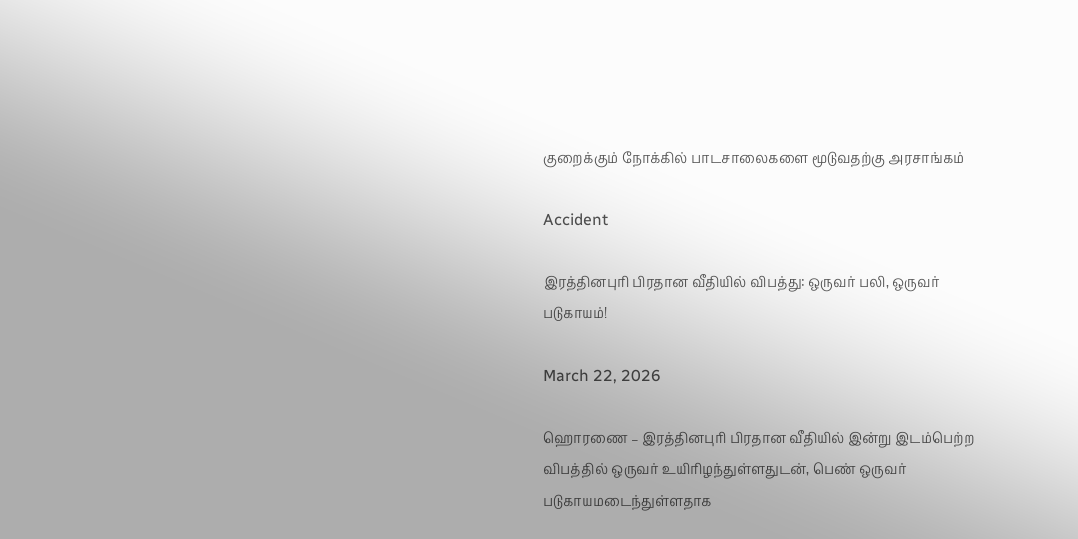குறைக்கும் நோக்கில் பாடசாலைகளை மூடுவதற்கு அரசாங்கம்

Accident

இரத்தினபுரி பிரதான வீதியில் விபத்து: ஒருவர் பலி, ஒருவர் படுகாயம்!

March 22, 2026

ஹொரணை – இரத்தினபுரி பிரதான வீதியில் இன்று இடம்பெற்ற விபத்தில் ஒருவர் உயிரிழந்துள்ளதுடன், பெண் ஒருவர் படுகாயமடைந்துள்ளதாக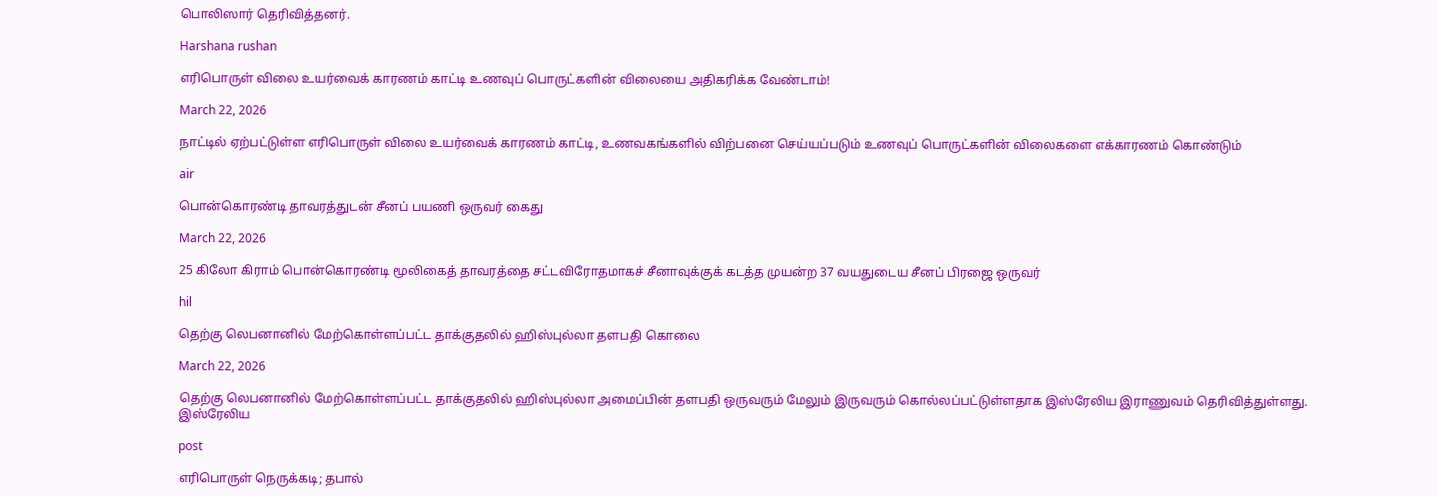பொலிஸார் தெரிவித்தனர்.

Harshana rushan

எரிபொருள் விலை உயர்வைக் காரணம் காட்டி உணவுப் பொருட்களின் விலையை அதிகரிக்க வேண்டாம்!

March 22, 2026

நாட்டில் ஏற்பட்டுள்ள எரிபொருள் விலை உயர்வைக் காரணம் காட்டி, உணவகங்களில் விற்பனை செய்யப்படும் உணவுப் பொருட்களின் விலைகளை எக்காரணம் கொண்டும்

air

பொன்கொரண்டி தாவரத்துடன் சீனப் பயணி ஒருவர் கைது

March 22, 2026

25 கிலோ கிராம் பொன்கொரண்டி மூலிகைத் தாவரத்தை சட்டவிரோதமாகச் சீனாவுக்குக் கடத்த முயன்ற 37 வயதுடைய சீனப் பிரஜை ஒருவர்

hil

தெற்கு லெபனானில் மேற்கொள்ளப்பட்ட தாக்குதலில் ஹிஸ்புல்லா தளபதி கொலை

March 22, 2026

தெற்கு லெபனானில் மேற்கொள்ளப்பட்ட தாக்குதலில் ஹிஸ்புல்லா அமைப்பின் தளபதி ஒருவரும் மேலும் இருவரும் கொல்லப்பட்டுள்ளதாக இஸ்ரேலிய இராணுவம் தெரிவித்துள்ளது. இஸ்ரேலிய

post

எரிபொருள் நெருக்கடி; தபால்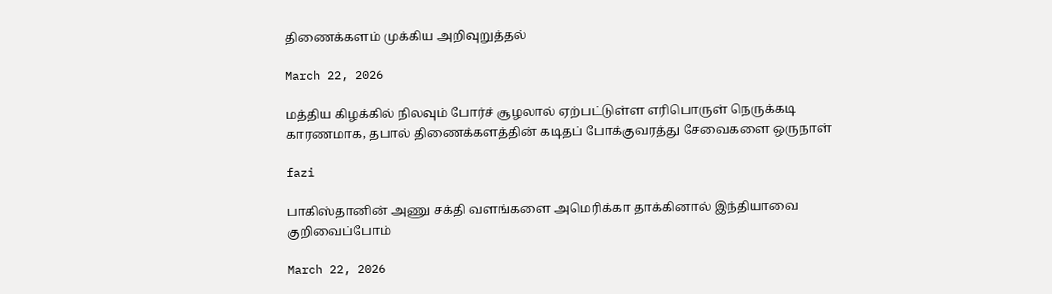திணைக்களம் முக்கிய அறிவுறுத்தல்

March 22, 2026

மத்திய கிழக்கில் நிலவும் போர்ச் சூழலால் ஏற்பட்டுள்ள எரிபொருள் நெருக்கடி காரணமாக, தபால் திணைக்களத்தின் கடிதப் போக்குவரத்து சேவைகளை ஒருநாள்

fazi

பாகிஸ்தானின் அணு சக்தி வளங்களை அமெரிக்கா தாக்கினால் இந்தியாவை குறிவைப்போம்

March 22, 2026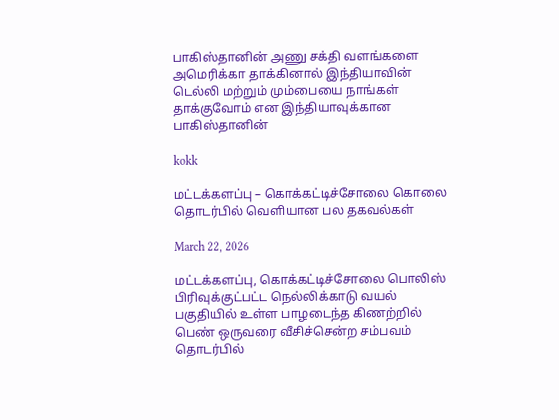பாகிஸ்தானின் அணு சக்தி வளங்களை அமெரிக்கா தாக்கினால் இந்தியாவின் டெல்லி மற்றும் மும்பையை நாங்கள் தாக்குவோம் என இந்தியாவுக்கான பாகிஸ்தானின்

kokk

மட்டக்களப்பு – கொக்கட்டிச்சோலை கொலை தொடர்பில் வௌியான பல தகவல்கள்

March 22, 2026

மட்டக்களப்பு, கொக்கட்டிச்சோலை பொலிஸ் பிரிவுக்குட்பட்ட நெல்லிக்காடு வயல் பகுதியில் உள்ள பாழடைந்த கிணற்றில் பெண் ஒருவரை வீசிச்சென்ற சம்பவம் தொடர்பில்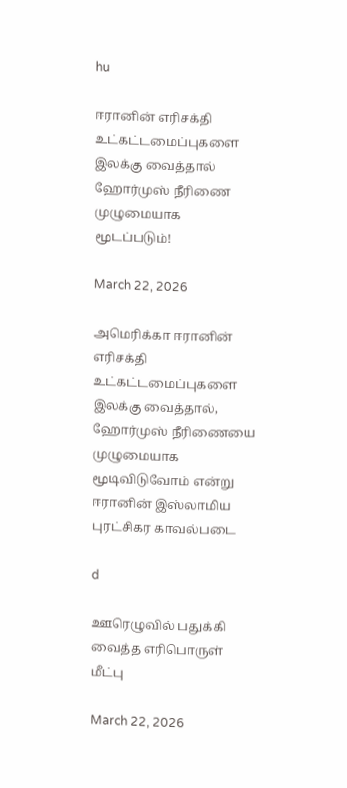hu

ஈரானின் எரிசக்தி உட்கட்டமைப்புகளை இலக்கு வைத்தால் ஹோர்முஸ் நீரிணை முழுமையாக மூடப்படும்!

March 22, 2026

அமெரிக்கா ஈரானின் எரிசக்தி உட்கட்டமைப்புகளை இலக்கு வைத்தால், ஹோர்முஸ் நீரிணையை முழுமையாக மூடிவிடுவோம் என்று ஈரானின் இஸ்லாமிய புரட்சிகர காவல்படை

d

ஊரெழுவில் பதுக்கி வைத்த எரிபொருள் மீட்பு

March 22, 2026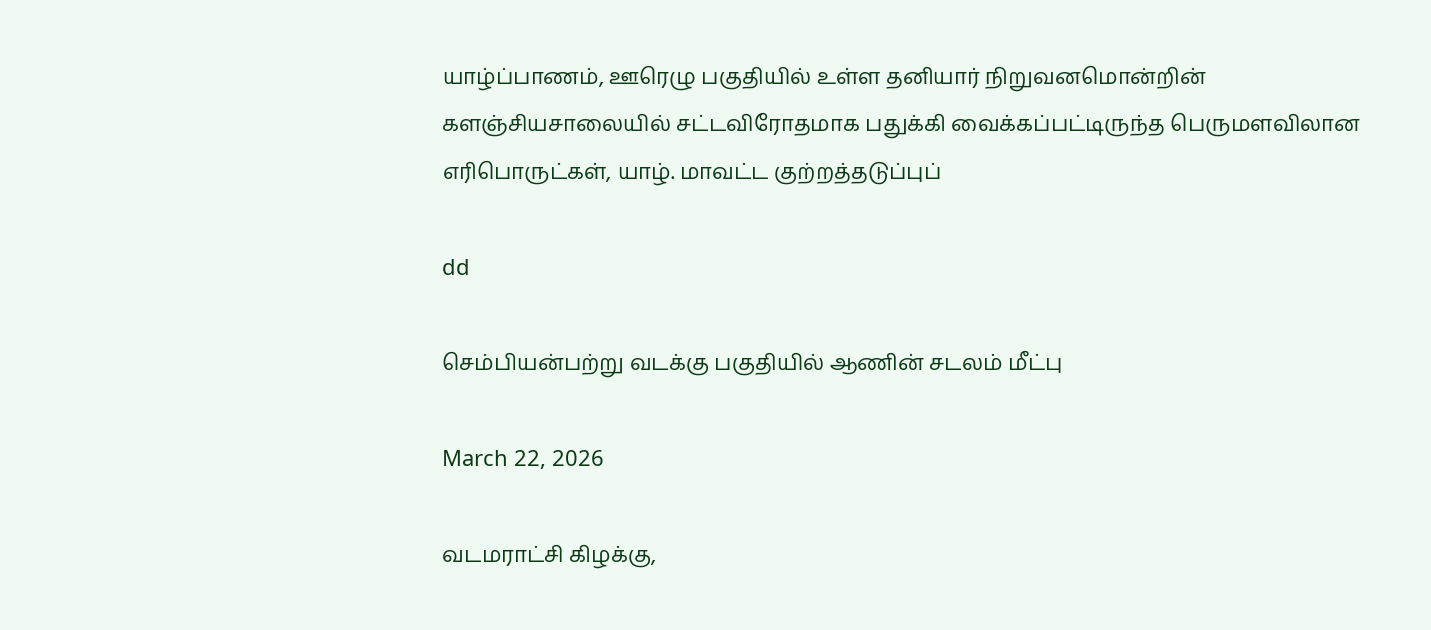யாழ்ப்பாணம், ஊரெழு பகுதியில் உள்ள தனியார் நிறுவனமொன்றின் களஞ்சியசாலையில் சட்டவிரோதமாக பதுக்கி வைக்கப்பட்டிருந்த பெருமளவிலான எரிபொருட்கள், யாழ். மாவட்ட குற்றத்தடுப்புப்

dd

செம்பியன்பற்று வடக்கு பகுதியில் ஆணின் சடலம் மீட்பு

March 22, 2026

வடமராட்சி கிழக்கு,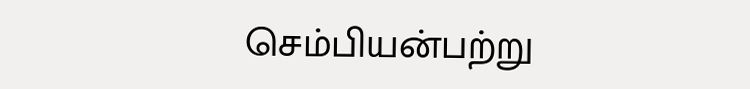செம்பியன்பற்று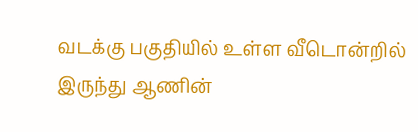வடக்கு பகுதியில் உள்ள வீடொன்றில் இருந்து ஆணின்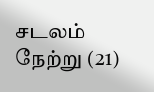சடலம் நேற்று (21)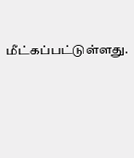மீட்கப்பட்டுள்ளது.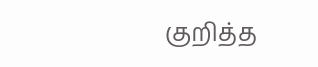குறித்த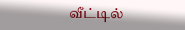வீட்டில்